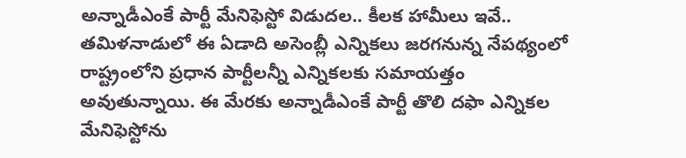అన్నాడీఎంకే పార్టీ మేనిఫెస్టో విడుదల.. కీలక హామీలు ఇవే..
తమిళనాడులో ఈ ఏడాది అసెంబ్లీ ఎన్నికలు జరగనున్న నేపథ్యంలో రాష్ట్రంలోని ప్రధాన పార్టీలన్నీ ఎన్నికలకు సమాయత్తం అవుతున్నాయి. ఈ మేరకు అన్నాడీఎంకే పార్టీ తొలి దఫా ఎన్నికల మేనిఫెస్టోను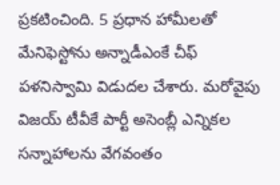ప్రకటించింది. 5 ప్రధాన హామీలతో మేనిఫెస్టోను అన్నాడీఎంకే చీఫ్ పళనిస్వామి విడుదల చేశారు. మరోవైపు విజయ్ టీవీకే పార్టీ అసెంబ్లీ ఎన్నికల సన్నాహాలను వేగవంతం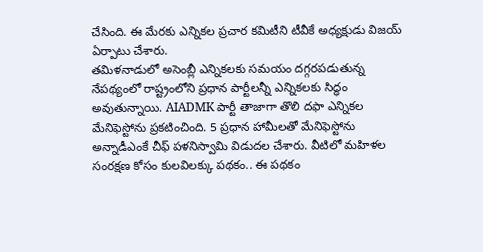చేసింది. ఈ మేరకు ఎన్నికల ప్రచార కమిటీని టీవీకే అధ్యక్షుడు విజయ్ ఏర్పాటు చేశారు.
తమిళనాడులో అసెంబ్లీ ఎన్నికలకు సమయం దగ్గరపడుతున్న నేపథ్యంలో రాష్ట్రంలోని ప్రధాన పార్టీలన్నీ ఎన్నికలకు సిద్ధం అవుతున్నాయి. AIADMK పార్టీ తాజాగా తొలి దఫా ఎన్నికల మేనిఫెస్టోను ప్రకటించింది. 5 ప్రధాన హామీలతో మేనిఫెస్టోను అన్నాడీఎంకే చీఫ్ పళనిస్వామి విడుదల చేశారు. వీటిలో మహిళల సంరక్షణ కోసం కులవిలక్కు పథకం.. ఈ పథకం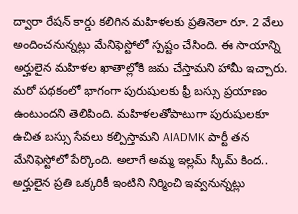ద్వారా రేషన్ కార్డు కలిగిన మహిళలకు ప్రతినెలా రూ. 2 వేలు అందించనున్నట్లు మేనిఫెస్టోలో స్పష్టం చేసింది. ఈ సాయాన్ని అర్హులైన మహిళల ఖాతాల్లోకి జమ చేస్తామని హామీ ఇచ్చారు.
మరో పథకంలో భాగంగా పురుషులకు ఫ్రీ బస్సు ప్రయాణం ఉంటుందని తెలిపింది. మహిళలతోపాటుగా పురుషులకూ ఉచిత బస్సు సేవలు కల్పిస్తామని AIADMK పార్టీ తన మేనిఫెస్టోలో పేర్కొంది. అలాగే అమ్మ ఇల్లమ్ స్కీమ్ కింద.. అర్హులైన ప్రతి ఒక్కరికీ ఇంటిని నిర్మించి ఇవ్వనున్నట్లు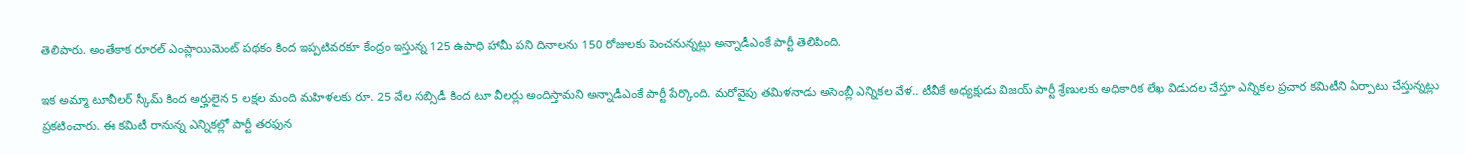తెలిపారు. అంతేకాక రూరల్ ఎంప్లాయిమెంట్ పథకం కింద ఇప్పటివరకూ కేంద్రం ఇస్తున్న 125 ఉపాధి హామీ పని దినాలను 150 రోజులకు పెంచనున్నట్లు అన్నాడీఎంకే పార్టీ తెలిపింది.

ఇక అమ్మా టూవీలర్ స్కీమ్ కింద అర్హులైన 5 లక్షల మంది మహిళలకు రూ. 25 వేల సబ్సిడీ కింద టూ వీలర్లు అందిస్తామని అన్నాడీఎంకే పార్టీ పేర్కొంది. మరోవైపు తమిళనాడు అసెంబ్లీ ఎన్నికల వేళ.. టీవీకే అధ్యక్షుడు విజయ్ పార్టీ శ్రేణులకు అధికారిక లేఖ విడుదల చేస్తూ ఎన్నికల ప్రచార కమిటీని ఏర్పాటు చేస్తున్నట్లు ప్రకటించారు. ఈ కమిటీ రానున్న ఎన్నికల్లో పార్టీ తరఫున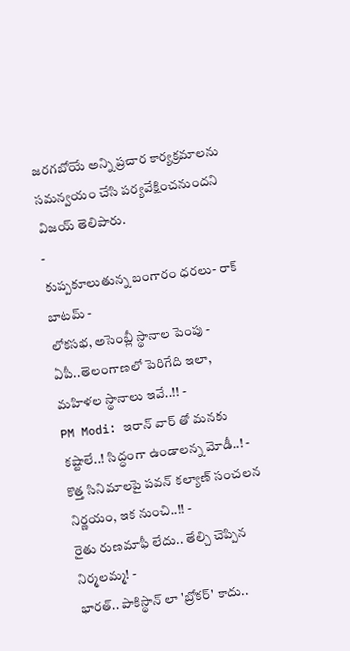జరగబోయే అన్ని ప్రచార కార్యక్రమాలను సమన్వయం చేసి పర్యవేక్షించనుందని విజయ్ తెలిపారు.
-
కుప్పకూలుతున్న బంగారం ధరలు- రాక్ బాటమ్ -
లోకసభ, అసెంబ్లీ స్థానాల పెంపు - ఏపీ..తెలంగాణలో పెరిగేది ఇలా, మహిళల స్థానాలు ఇవే..!! -
PM Modi: ఇరాన్ వార్ తో మనకు కష్టాలే..! సిద్ధంగా ఉండాలన్న మోడీ..! -
కొత్త సినిమాలపై పవన్ కల్యాణ్ సంచలన నిర్ణయం, ఇక నుంచి..!! -
రైతు రుణమాఫీ లేదు.. తేల్చి చెప్పిన నిర్మలమ్మ! -
భారత్.. పాకిస్థాన్ లా 'బ్రోకర్' కాదు..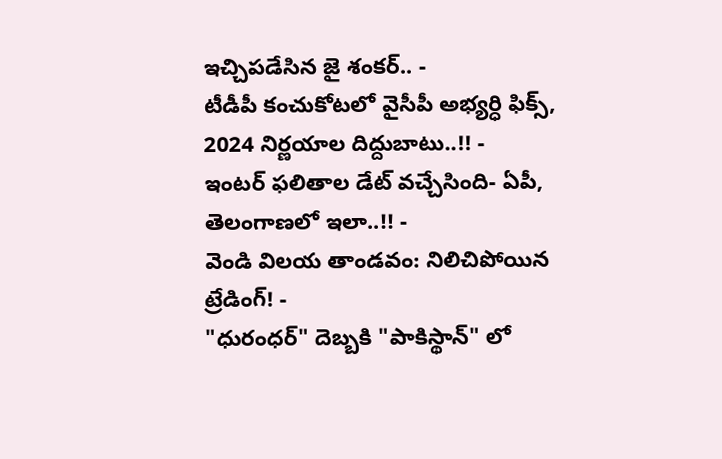ఇచ్చిపడేసిన జై శంకర్.. -
టీడీపీ కంచుకోటలో వైసీపీ అభ్యర్ధి ఫిక్స్, 2024 నిర్ణయాల దిద్దుబాటు..!! -
ఇంటర్ ఫలితాల డేట్ వచ్చేసింది- ఏపీ, తెలంగాణలో ఇలా..!! -
వెండి విలయ తాండవం: నిలిచిపోయిన ట్రేడింగ్! -
"ధురంధర్" దెబ్బకి "పాకిస్థాన్" లో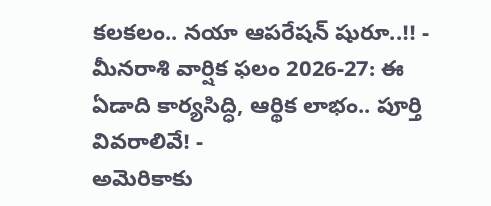కలకలం.. నయా ఆపరేషన్ షురూ..!! -
మీనరాశి వార్షిక ఫలం 2026-27: ఈ ఏడాది కార్యసిద్ధి, ఆర్థిక లాభం.. పూర్తి వివరాలివే! -
అమెరికాకు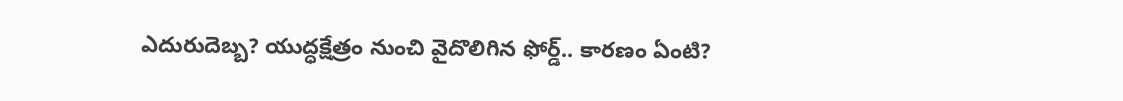ఎదురుదెబ్బ? యుద్ధక్షేత్రం నుంచి వైదొలిగిన ఫోర్డ్.. కారణం ఏంటి?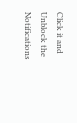Click it and Unblock the Notifications